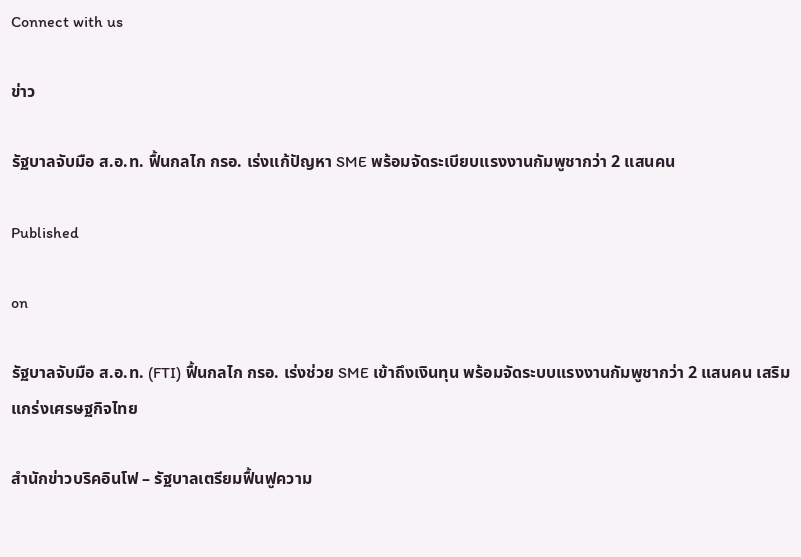Connect with us

ข่าว

รัฐบาลจับมือ ส.อ.ท. ฟื้นกลไก กรอ. เร่งแก้ปัญหา SME พร้อมจัดระเบียบแรงงานกัมพูชากว่า 2 แสนคน

Published

on

รัฐบาลจับมือ ส.อ.ท. (FTI) ฟื้นกลไก กรอ. เร่งช่วย SME เข้าถึงเงินทุน พร้อมจัดระบบแรงงานกัมพูชากว่า 2 แสนคน เสริมแกร่งเศรษฐกิจไทย

สำนักข่าวบริคอินโฟ – รัฐบาลเตรียมฟื้นฟูความ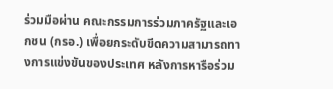ร่วมมือผ่าน คณะกรรมการร่วมภาครัฐและเอกชน (กรอ.) เพื่อยกระดับขีดความสามารถทางการแข่งขันของประเทศ หลังการหารือร่วม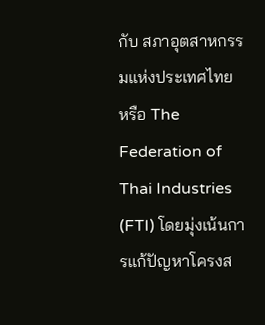กับ สภาอุตสาหกรรมแห่งประเทศไทย หรือ The Federation of Thai Industries (FTI) โดยมุ่งเน้นการแก้ปัญหาโครงส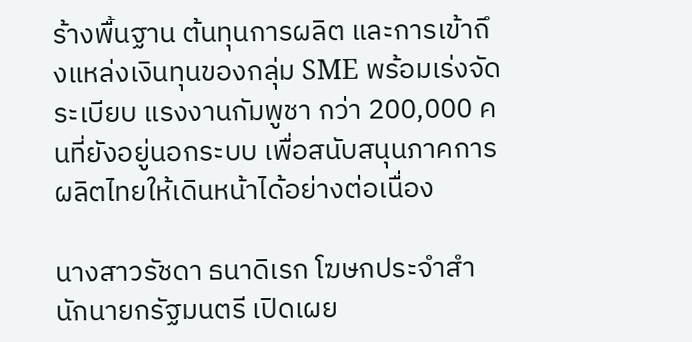ร้างพื้นฐาน ต้นทุนการผลิต และการเข้าถึงแหล่งเงินทุนของกลุ่ม SME พร้อมเร่งจัดระเบียบ แรงงานกัมพูชา กว่า 200,000 คนที่ยังอยู่นอกระบบ เพื่อสนับสนุนภาคการผลิตไทยให้เดินหน้าได้อย่างต่อเนื่อง

นางสาวรัชดา ธนาดิเรก โฆษกประจำสำนักนายกรัฐมนตรี เปิดเผย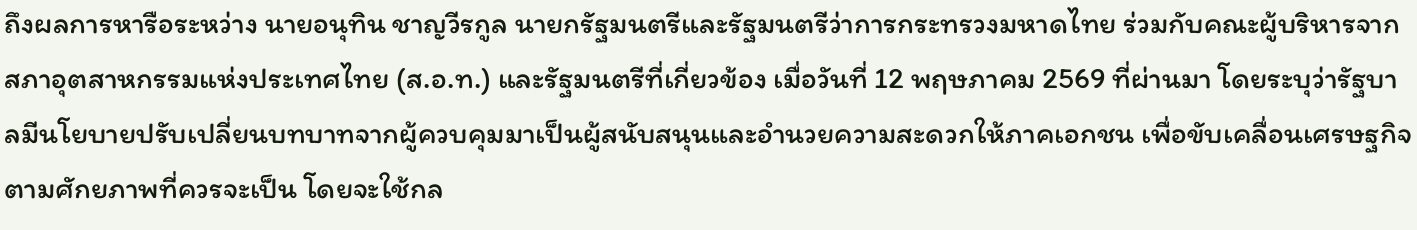ถึงผลการหารือระหว่าง นายอนุทิน ชาญวีรกูล นายกรัฐมนตรีและรัฐมนตรีว่าการกระทรวงมหาดไทย ร่วมกับคณะผู้บริหารจาก สภาอุตสาหกรรมแห่งประเทศไทย (ส.อ.ท.) และรัฐมนตรีที่เกี่ยวข้อง เมื่อวันที่ 12 พฤษภาคม 2569 ที่ผ่านมา โดยระบุว่ารัฐบาลมีนโยบายปรับเปลี่ยนบทบาทจากผู้ควบคุมมาเป็นผู้สนับสนุนและอำนวยความสะดวกให้ภาคเอกชน เพื่อขับเคลื่อนเศรษฐกิจตามศักยภาพที่ควรจะเป็น โดยจะใช้กล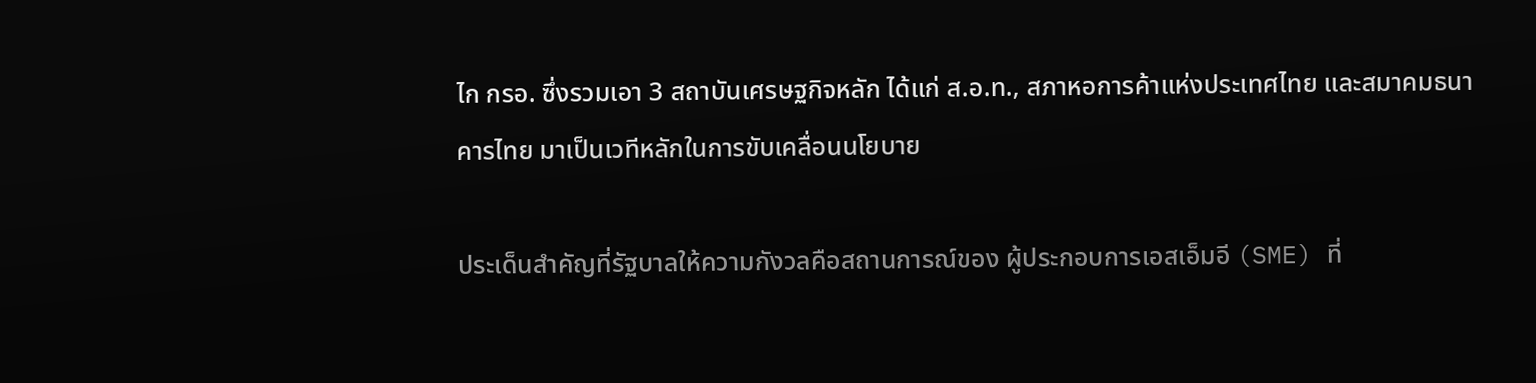ไก กรอ. ซึ่งรวมเอา 3 สถาบันเศรษฐกิจหลัก ได้แก่ ส.อ.ท., สภาหอการค้าแห่งประเทศไทย และสมาคมธนาคารไทย มาเป็นเวทีหลักในการขับเคลื่อนนโยบาย

ประเด็นสำคัญที่รัฐบาลให้ความกังวลคือสถานการณ์ของ ผู้ประกอบการเอสเอ็มอี (SME) ที่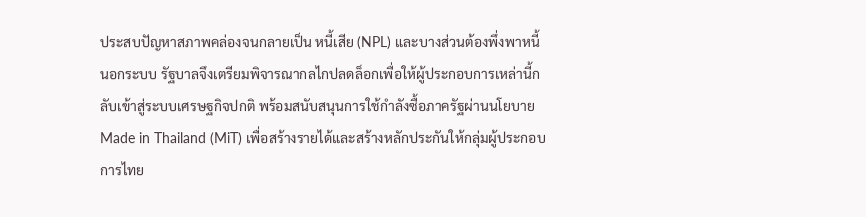ประสบปัญหาสภาพคล่องจนกลายเป็น หนี้เสีย (NPL) และบางส่วนต้องพึ่งพาหนี้นอกระบบ รัฐบาลจึงเตรียมพิจารณากลไกปลดล็อกเพื่อให้ผู้ประกอบการเหล่านี้กลับเข้าสู่ระบบเศรษฐกิจปกติ พร้อมสนับสนุนการใช้กำลังซื้อภาครัฐผ่านนโยบาย Made in Thailand (MiT) เพื่อสร้างรายได้และสร้างหลักประกันให้กลุ่มผู้ประกอบการไทย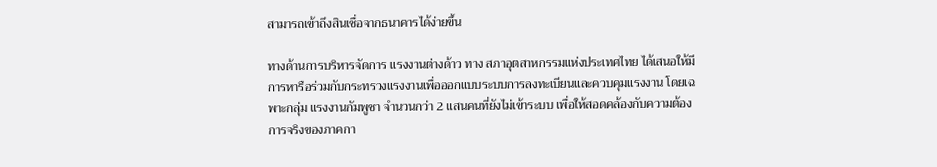สามารถเข้าถึงสินเชื่อจากธนาคารได้ง่ายขึ้น

ทางด้านการบริหารจัดการ แรงงานต่างด้าว ทาง สภาอุตสาหกรรมแห่งประเทศไทย ได้เสนอให้มีการหารือร่วมกับกระทรวงแรงงานเพื่อออกแบบระบบการลงทะเบียนและควบคุมแรงงาน โดยเฉพาะกลุ่ม แรงงานกัมพูชา จำนวนกว่า 2 แสนคนที่ยังไม่เข้าระบบ เพื่อให้สอดคล้องกับความต้องการจริงของภาคกา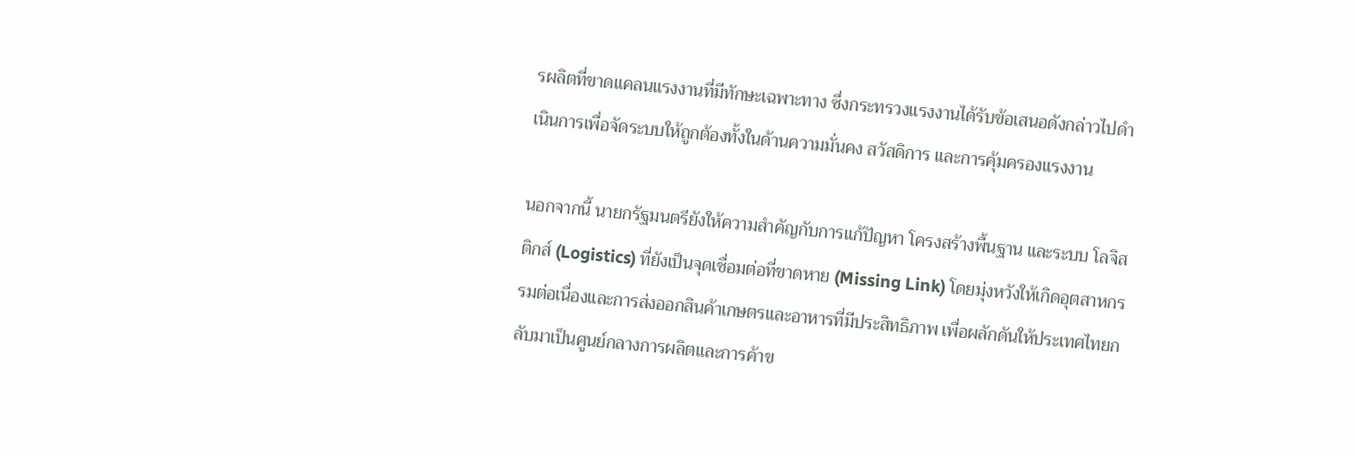รผลิตที่ขาดแคลนแรงงานที่มีทักษะเฉพาะทาง ซึ่งกระทรวงแรงงานได้รับข้อเสนอดังกล่าวไปดำเนินการเพื่อจัดระบบให้ถูกต้องทั้งในด้านความมั่นคง สวัสดิการ และการคุ้มครองแรงงาน

นอกจากนี้ นายกรัฐมนตรียังให้ความสำคัญกับการแก้ปัญหา โครงสร้างพื้นฐาน และระบบ โลจิสติกส์ (Logistics) ที่ยังเป็นจุดเชื่อมต่อที่ขาดหาย (Missing Link) โดยมุ่งหวังให้เกิดอุตสาหกรรมต่อเนื่องและการส่งออกสินค้าเกษตรและอาหารที่มีประสิทธิภาพ เพื่อผลักดันให้ประเทศไทยกลับมาเป็นศูนย์กลางการผลิตและการค้าข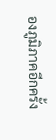องภูมิภาคอีกครั้ง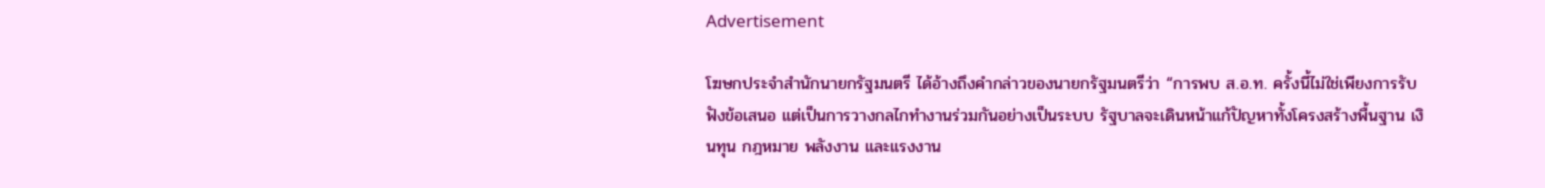Advertisement

โฆษกประจำสำนักนายกรัฐมนตรี ได้อ้างถึงคำกล่าวของนายกรัฐมนตรีว่า “การพบ ส.อ.ท. ครั้งนี้ไม่ใช่เพียงการรับฟังข้อเสนอ แต่เป็นการวางกลไกทำงานร่วมกันอย่างเป็นระบบ รัฐบาลจะเดินหน้าแก้ปัญหาทั้งโครงสร้างพื้นฐาน เงินทุน กฎหมาย พลังงาน และแรงงาน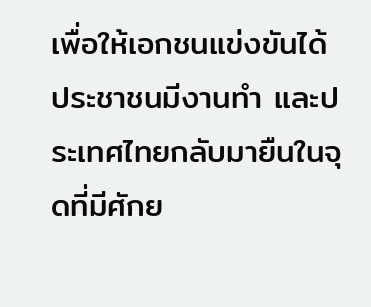เพื่อให้เอกชนแข่งขันได้ ประชาชนมีงานทำ และประเทศไทยกลับมายืนในจุดที่มีศักย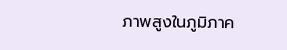ภาพสูงในภูมิภาค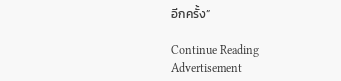อีกครั้ง”

Continue Reading
Advertisement